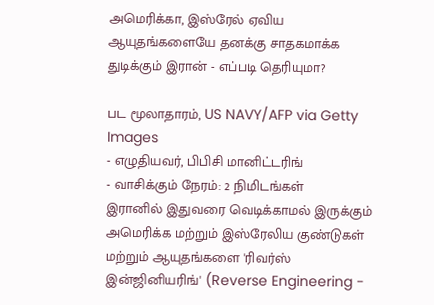அமெரிக்கா, இஸ்ரேல் ஏவிய ஆயுதங்களையே தனக்கு சாதகமாக்க துடிக்கும் இரான் - எப்படி தெரியுமா?

பட மூலாதாரம், US NAVY/AFP via Getty Images
- எழுதியவர், பிபிசி மானிட்டரிங்
- வாசிக்கும் நேரம்: 2 நிமிடங்கள்
இரானில் இதுவரை வெடிக்காமல் இருக்கும் அமெரிக்க மற்றும் இஸ்ரேலிய குண்டுகள் மற்றும் ஆயுதங்களை 'ரிவர்ஸ் இன்ஜினியரிங்' (Reverse Engineering -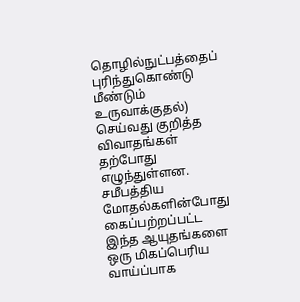தொழில்நுட்பத்தைப் புரிந்துகொண்டு மீண்டும் உருவாக்குதல்) செய்வது குறித்த விவாதங்கள் தற்போது எழுந்துள்ளன.
சமீபத்திய மோதல்களின்போது கைப்பற்றப்பட்ட இந்த ஆயுதங்களை ஒரு மிகப்பெரிய வாய்ப்பாக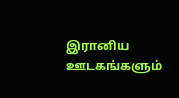இரானிய ஊடகங்களும்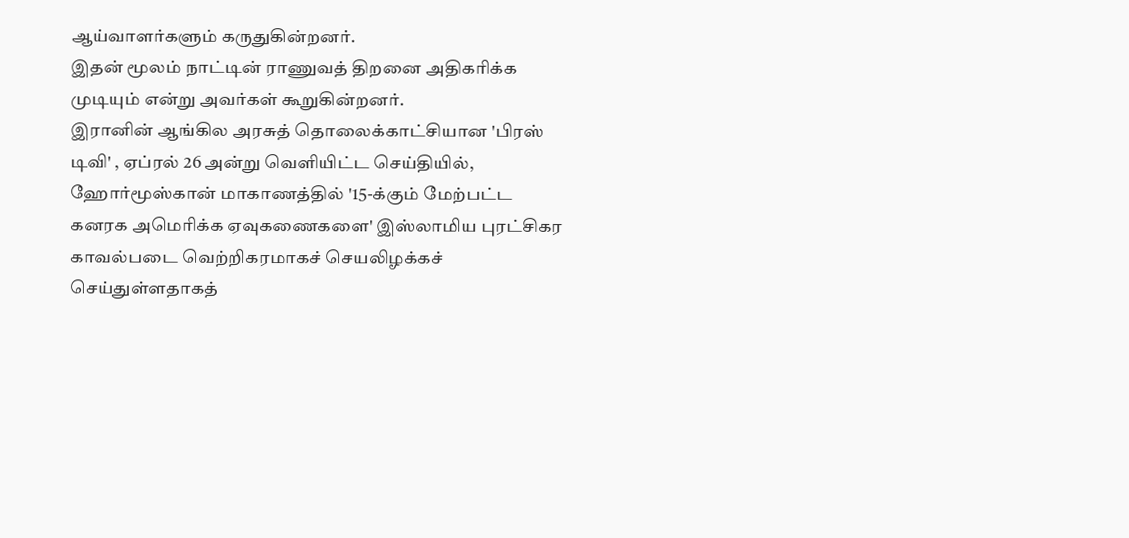ஆய்வாளர்களும் கருதுகின்றனர்.
இதன் மூலம் நாட்டின் ராணுவத் திறனை அதிகரிக்க முடியும் என்று அவர்கள் கூறுகின்றனர்.
இரானின் ஆங்கில அரசுத் தொலைக்காட்சியான 'பிரஸ் டிவி' , ஏப்ரல் 26 அன்று வெளியிட்ட செய்தியில், ஹோர்மூஸ்கான் மாகாணத்தில் '15-க்கும் மேற்பட்ட கனரக அமெரிக்க ஏவுகணைகளை' இஸ்லாமிய புரட்சிகர காவல்படை வெற்றிகரமாகச் செயலிழக்கச் செய்துள்ளதாகத்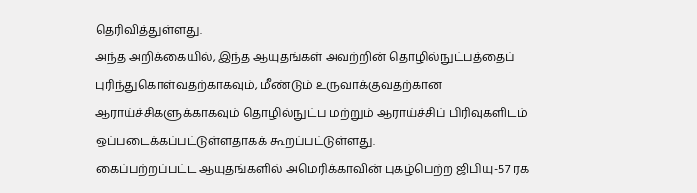தெரிவித்துள்ளது.
அந்த அறிக்கையில், இந்த ஆயுதங்கள் அவற்றின் தொழில்நுட்பத்தைப் புரிந்துகொள்வதற்காகவும், மீண்டும் உருவாக்குவதற்கான ஆராய்ச்சிகளுக்காகவும் தொழில்நுட்ப மற்றும் ஆராய்ச்சிப் பிரிவுகளிடம் ஒப்படைக்கப்பட்டுள்ளதாகக் கூறப்பட்டுள்ளது.
கைப்பற்றப்பட்ட ஆயுதங்களில் அமெரிக்காவின் புகழ்பெற்ற ஜிபியு-57 ரக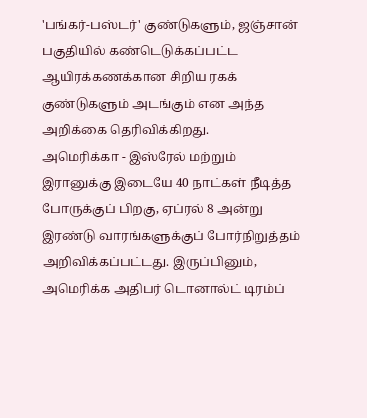'பங்கர்-பஸ்டர்' குண்டுகளும், ஜஞ்சான் பகுதியில் கண்டெடுக்கப்பட்ட ஆயிரக்கணக்கான சிறிய ரகக் குண்டுகளும் அடங்கும் என அந்த அறிக்கை தெரிவிக்கிறது.
அமெரிக்கா - இஸ்ரேல் மற்றும் இரானுக்கு இடையே 40 நாட்கள் நீடித்த போருக்குப் பிறகு, ஏப்ரல் 8 அன்று இரண்டு வாரங்களுக்குப் போர்நிறுத்தம் அறிவிக்கப்பட்டது. இருப்பினும், அமெரிக்க அதிபர் டொனால்ட் டிரம்ப்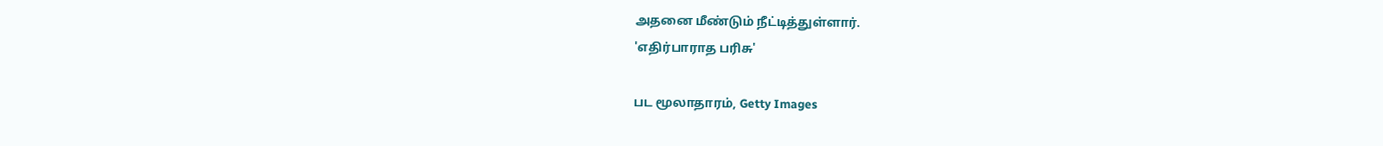அதனை மீண்டும் நீட்டித்துள்ளார்.
'எதிர்பாராத பரிசு'

பட மூலாதாரம், Getty Images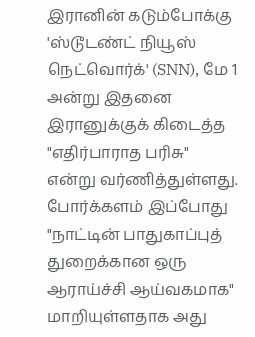இரானின் கடும்போக்கு 'ஸ்டூடண்ட் நியூஸ் நெட்வொர்க்' (SNN), மே 1 அன்று இதனை இரானுக்குக் கிடைத்த "எதிர்பாராத பரிசு" என்று வர்ணித்துள்ளது.
போர்க்களம் இப்போது "நாட்டின் பாதுகாப்புத் துறைக்கான ஒரு ஆராய்ச்சி ஆய்வகமாக" மாறியுள்ளதாக அது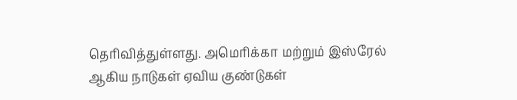தெரிவித்துள்ளது. அமெரிக்கா மற்றும் இஸ்ரேல் ஆகிய நாடுகள் ஏவிய குண்டுகள்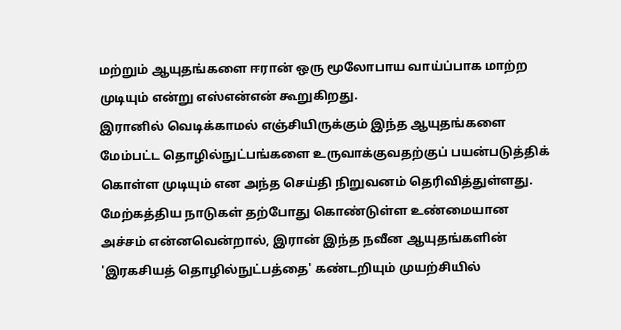மற்றும் ஆயுதங்களை ஈரான் ஒரு மூலோபாய வாய்ப்பாக மாற்ற முடியும் என்று எஸ்என்என் கூறுகிறது.
இரானில் வெடிக்காமல் எஞ்சியிருக்கும் இந்த ஆயுதங்களை மேம்பட்ட தொழில்நுட்பங்களை உருவாக்குவதற்குப் பயன்படுத்திக் கொள்ள முடியும் என அந்த செய்தி நிறுவனம் தெரிவித்துள்ளது. மேற்கத்திய நாடுகள் தற்போது கொண்டுள்ள உண்மையான அச்சம் என்னவென்றால், இரான் இந்த நவீன ஆயுதங்களின் 'இரகசியத் தொழில்நுட்பத்தை' கண்டறியும் முயற்சியில்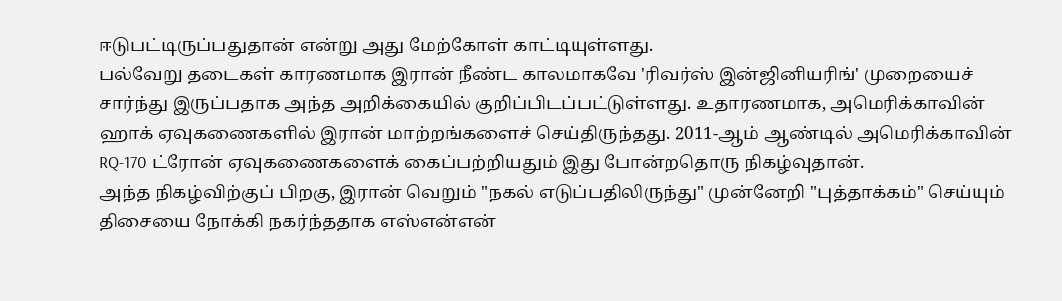ஈடுபட்டிருப்பதுதான் என்று அது மேற்கோள் காட்டியுள்ளது.
பல்வேறு தடைகள் காரணமாக இரான் நீண்ட காலமாகவே 'ரிவர்ஸ் இன்ஜினியரிங்' முறையைச் சார்ந்து இருப்பதாக அந்த அறிக்கையில் குறிப்பிடப்பட்டுள்ளது. உதாரணமாக, அமெரிக்காவின் ஹாக் ஏவுகணைகளில் இரான் மாற்றங்களைச் செய்திருந்தது. 2011-ஆம் ஆண்டில் அமெரிக்காவின் RQ-170 ட்ரோன் ஏவுகணைகளைக் கைப்பற்றியதும் இது போன்றதொரு நிகழ்வுதான்.
அந்த நிகழ்விற்குப் பிறகு, இரான் வெறும் "நகல் எடுப்பதிலிருந்து" முன்னேறி "புத்தாக்கம்" செய்யும் திசையை நோக்கி நகர்ந்ததாக எஸ்என்என்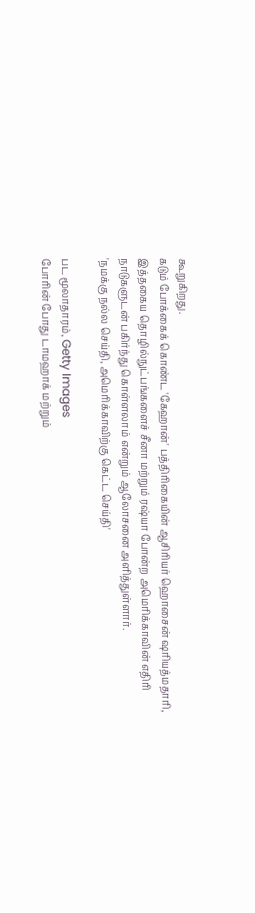கூறுகிறது.
கடும் போக்கைக் கொண்ட 'கேஹான்' பத்திரிகையின் ஆசிரியர் ஹொசைன் ஷரியத்மதாரி, இத்தகைய தொழில்நுட்பங்களைச் சீனா மற்றும் ரஷ்யா போன்ற அமெரிக்காவின் எதிரி நாடுகளுடன் பகிர்ந்து கொள்ளலாம் என்றும் ஆலோசனை அளித்துள்ளார்.
'நமக்கு நல்ல செய்தி, அமெரிக்காவிற்கு கெட்ட செய்தி'

பட மூலாதாரம், Getty Images
போரின் போது டாமஹாக் மற்றும்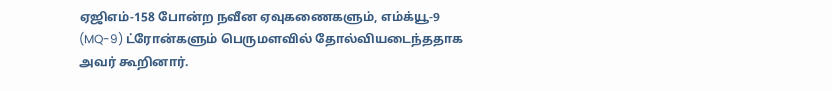ஏஜிஎம்-158 போன்ற நவீன ஏவுகணைகளும், எம்க்யூ-9 (MQ-9) ட்ரோன்களும் பெருமளவில் தோல்வியடைந்ததாக அவர் கூறினார்.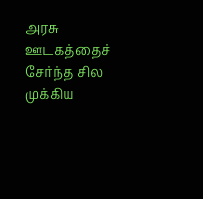அரசு ஊடகத்தைச் சேர்ந்த சில முக்கிய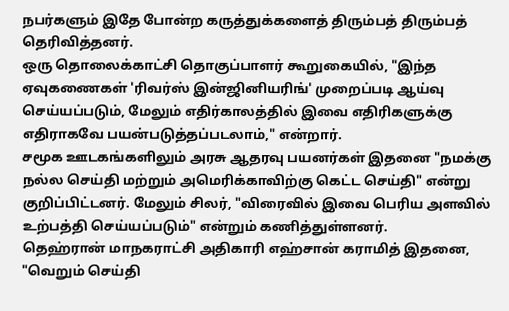நபர்களும் இதே போன்ற கருத்துக்களைத் திரும்பத் திரும்பத் தெரிவித்தனர்.
ஒரு தொலைக்காட்சி தொகுப்பாளர் கூறுகையில், "இந்த ஏவுகணைகள் 'ரிவர்ஸ் இன்ஜினியரிங்' முறைப்படி ஆய்வு செய்யப்படும், மேலும் எதிர்காலத்தில் இவை எதிரிகளுக்கு எதிராகவே பயன்படுத்தப்படலாம்," என்றார்.
சமூக ஊடகங்களிலும் அரசு ஆதரவு பயனர்கள் இதனை "நமக்கு நல்ல செய்தி மற்றும் அமெரிக்காவிற்கு கெட்ட செய்தி" என்று குறிப்பிட்டனர். மேலும் சிலர், "விரைவில் இவை பெரிய அளவில் உற்பத்தி செய்யப்படும்" என்றும் கணித்துள்ளனர்.
தெஹ்ரான் மாநகராட்சி அதிகாரி எஹ்சான் கராமித் இதனை, "வெறும் செய்தி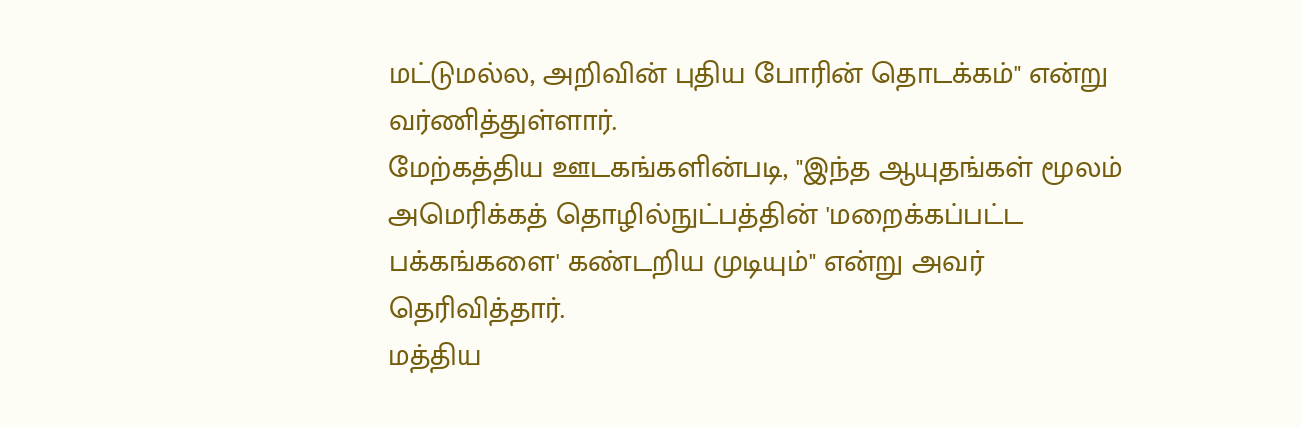மட்டுமல்ல, அறிவின் புதிய போரின் தொடக்கம்" என்று வர்ணித்துள்ளார்.
மேற்கத்திய ஊடகங்களின்படி, "இந்த ஆயுதங்கள் மூலம் அமெரிக்கத் தொழில்நுட்பத்தின் 'மறைக்கப்பட்ட பக்கங்களை' கண்டறிய முடியும்" என்று அவர் தெரிவித்தார்.
மத்திய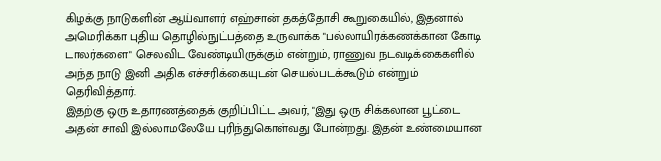கிழக்கு நாடுகளின் ஆய்வாளர் எஹ்சான் தகத்தோசி கூறுகையில், இதனால் அமெரிக்கா புதிய தொழில்நுட்பத்தை உருவாக்க "பல்லாயிரக்கணக்கான கோடி டாலர்களை" செலவிட வேண்டியிருக்கும் என்றும், ராணுவ நடவடிக்கைகளில் அந்த நாடு இனி அதிக எச்சரிக்கையுடன் செயல்படக்கூடும் என்றும் தெரிவித்தார்.
இதற்கு ஒரு உதாரணத்தைக் குறிப்பிட்ட அவர், "இது ஒரு சிக்கலான பூட்டை அதன் சாவி இல்லாமலேயே புரிந்துகொள்வது போன்றது. இதன் உண்மையான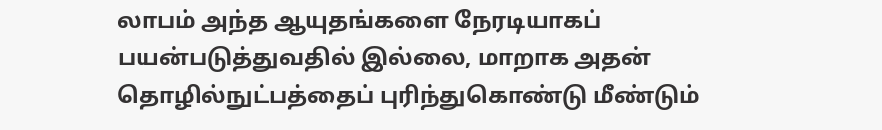லாபம் அந்த ஆயுதங்களை நேரடியாகப் பயன்படுத்துவதில் இல்லை, மாறாக அதன் தொழில்நுட்பத்தைப் புரிந்துகொண்டு மீண்டும்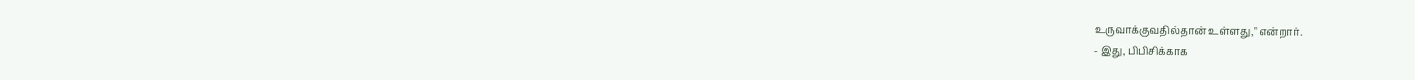உருவாக்குவதில்தான் உள்ளது," என்றார்.
- இது, பிபிசிக்காக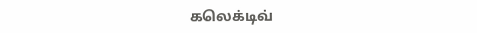கலெக்டிவ்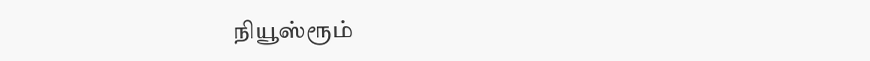நியூஸ்ரூம்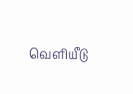வெளியீடு